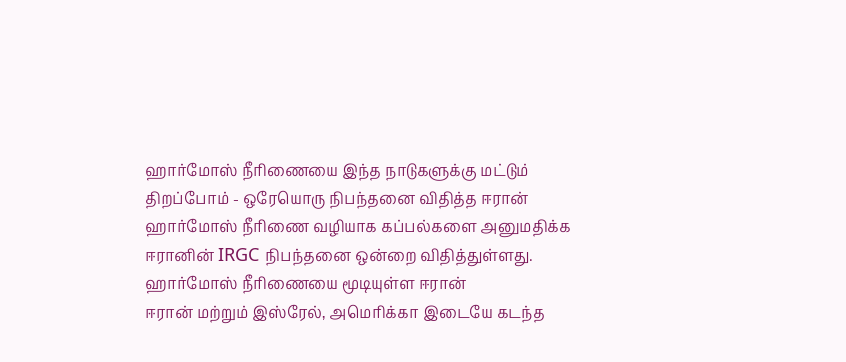ஹார்மோஸ் நீரிணையை இந்த நாடுகளுக்கு மட்டும் திறப்போம் - ஒரேயொரு நிபந்தனை விதித்த ஈரான்
ஹார்மோஸ் நீரிணை வழியாக கப்பல்களை அனுமதிக்க ஈரானின் IRGC நிபந்தனை ஒன்றை விதித்துள்ளது.
ஹார்மோஸ் நீரிணையை மூடியுள்ள ஈரான்
ஈரான் மற்றும் இஸ்ரேல், அமெரிக்கா இடையே கடந்த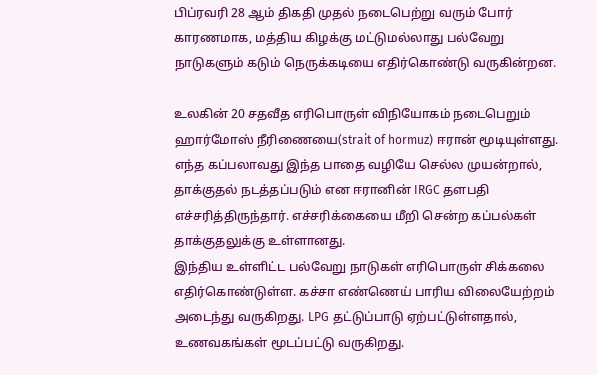பிப்ரவரி 28 ஆம் திகதி முதல் நடைபெற்று வரும் போர் காரணமாக, மத்திய கிழக்கு மட்டுமல்லாது பல்வேறு நாடுகளும் கடும் நெருக்கடியை எதிர்கொண்டு வருகின்றன.

உலகின் 20 சதவீத எரிபொருள் விநியோகம் நடைபெறும் ஹார்மோஸ் நீரிணையை(strait of hormuz) ஈரான் மூடியுள்ளது.
எந்த கப்பலாவது இந்த பாதை வழியே செல்ல முயன்றால், தாக்குதல் நடத்தப்படும் என ஈரானின் IRGC தளபதி எச்சரித்திருந்தார். எச்சரிக்கையை மீறி சென்ற கப்பல்கள் தாக்குதலுக்கு உள்ளானது.
இந்திய உள்ளிட்ட பல்வேறு நாடுகள் எரிபொருள் சிக்கலை எதிர்கொண்டுள்ள. கச்சா எண்ணெய் பாரிய விலையேற்றம் அடைந்து வருகிறது. LPG தட்டுப்பாடு ஏற்பட்டுள்ளதால், உணவகங்கள் மூடப்பட்டு வருகிறது.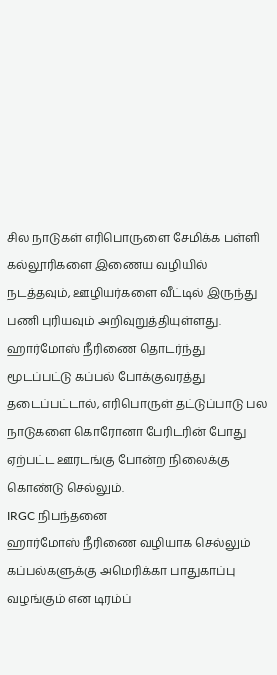சில நாடுகள் எரிபொருளை சேமிக்க பள்ளி கல்லூரிகளை இணைய வழியில் நடத்தவும், ஊழியர்களை வீட்டில் இருந்து பணி புரியவும் அறிவுறுத்தியுள்ளது.
ஹார்மோஸ் நீரிணை தொடர்ந்து மூடப்பட்டு கப்பல் போக்குவரத்து தடைப்பட்டால், எரிபொருள் தட்டுப்பாடு பல நாடுகளை கொரோனா பேரிடரின் போது ஏற்பட்ட ஊரடங்கு போன்ற நிலைக்கு கொண்டு செல்லும்.
IRGC நிபந்தனை
ஹார்மோஸ் நீரிணை வழியாக செல்லும் கப்பல்களுக்கு அமெரிக்கா பாதுகாப்பு வழங்கும் என டிரம்ப்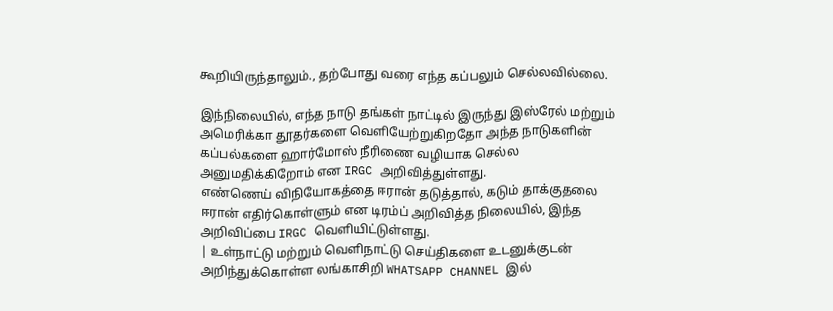கூறியிருந்தாலும்., தற்போது வரை எந்த கப்பலும் செல்லவில்லை.

இந்நிலையில், எந்த நாடு தங்கள் நாட்டில் இருந்து இஸ்ரேல் மற்றும் அமெரிக்கா தூதர்களை வெளியேற்றுகிறதோ அந்த நாடுகளின் கப்பல்களை ஹார்மோஸ் நீரிணை வழியாக செல்ல அனுமதிக்கிறோம் என IRGC அறிவித்துள்ளது.
எண்ணெய் விநியோகத்தை ஈரான் தடுத்தால், கடும் தாக்குதலை ஈரான் எதிர்கொள்ளும் என டிரம்ப் அறிவித்த நிலையில், இந்த அறிவிப்பை IRGC வெளியிட்டுள்ளது.
| உள்நாட்டு மற்றும் வெளிநாட்டு செய்திகளை உடனுக்குடன் அறிந்துக்கொள்ள லங்காசிறி WHATSAPP CHANNEL இல்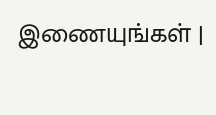இணையுங்கள் |